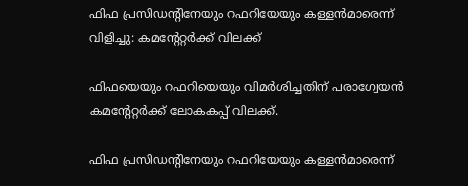ഫിഫ പ്രസിഡന്റിനേയും റഫറിയേയും കള്ളൻമാരെന്ന് വിളിച്ചു: കമന്റേറ്റർക്ക് വിലക്ക്

ഫിഫയെയും റഫറിയെയും വിമർശിച്ചതിന് പരാഗ്വേയൻ കമന്റേറ്റർക്ക് ലോകകപ്പ് വിലക്ക്.

ഫിഫ പ്രസിഡന്റിനേയും റഫറിയേയും കള്ളൻമാരെന്ന്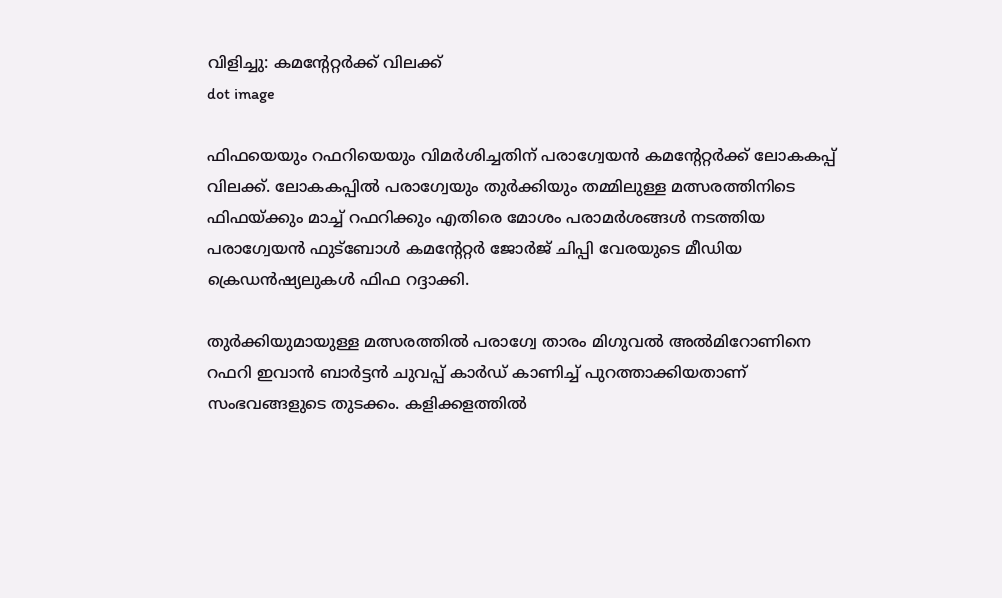വിളിച്ചു: കമന്റേറ്റർക്ക് വിലക്ക്
dot image

ഫിഫയെയും റഫറിയെയും വിമർശിച്ചതിന് പരാഗ്വേയൻ കമന്റേറ്റർക്ക് ലോകകപ്പ് വിലക്ക്. ലോകകപ്പിൽ പരാഗ്വേയും തുർക്കിയും തമ്മിലുള്ള മത്സരത്തിനിടെ ഫിഫയ്ക്കും മാച്ച് റഫറിക്കും എതിരെ മോശം പരാമർശങ്ങൾ നടത്തിയ പരാഗ്വേയൻ ഫുട്‌ബോൾ കമന്റേറ്റർ ജോർജ് ചിപ്പി വേരയുടെ മീഡിയ ക്രെഡൻഷ്യലുകൾ ഫിഫ റദ്ദാക്കി.

തുർക്കിയുമായുള്ള മത്സരത്തിൽ പരാഗ്വേ താരം മിഗുവൽ അൽമിറോണിനെ റഫറി ഇവാൻ ബാർട്ടൻ ചുവപ്പ് കാർഡ് കാണിച്ച് പുറത്താക്കിയതാണ് സംഭവങ്ങളുടെ തുടക്കം. കളിക്കളത്തിൽ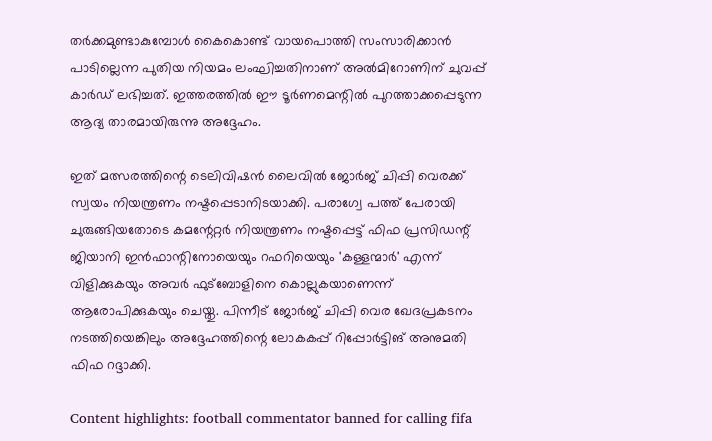തർക്കമുണ്ടാകുമ്പോൾ കൈകൊണ്ട് വായപൊത്തി സംസാരിക്കാൻ പാടില്ലെന്ന പുതിയ നിയമം ലംഘിച്ചതിനാണ് അൽമിറോണിന് ചുവപ്പ് കാർഡ് ലഭിച്ചത്. ഇത്തരത്തിൽ ഈ ടൂർണമെന്റിൽ പുറത്താക്കപ്പെടുന്ന ആദ്യ താരമായിരുന്നു അദ്ദേഹം.

ഇത് മത്സരത്തിന്റെ ടെലിവിഷൻ ലൈവിൽ ജോർജ് ചിപ്പി വെരക്ക് സ്വയം നിയന്ത്രണം നഷ്ടപ്പെടാനിടയാക്കി. പരാഗ്വേ പത്ത് പേരായി ചുരുങ്ങിയതോടെ കമന്റേറ്റർ നിയന്ത്രണം നഷ്ടപ്പെട്ട് ഫിഫ പ്രസിഡന്റ് ജിയാനി ഇൻഫാന്റിനോയെയും റഫറിയെയും 'കള്ളന്മാർ' എന്ന് വിളിക്കുകയും അവർ ഫുട്‌ബോളിനെ കൊല്ലുകയാണെന്ന് ആരോപിക്കുകയും ചെയ്തു. പിന്നീട് ജോർജ് ചിപ്പി വെര ഖേദപ്രകടനം നടത്തിയെങ്കിലും അദ്ദേഹത്തിന്റെ ലോകകപ്പ് റിപ്പോർട്ടിങ് അനുമതി ഫിഫ റദ്ദാക്കി.

Content highlights: football commentator banned for calling fifa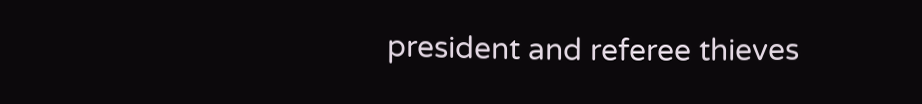president and referee thieves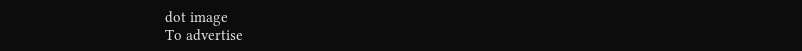dot image
To advertise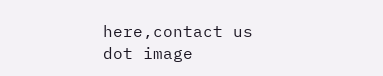here,contact us
dot image